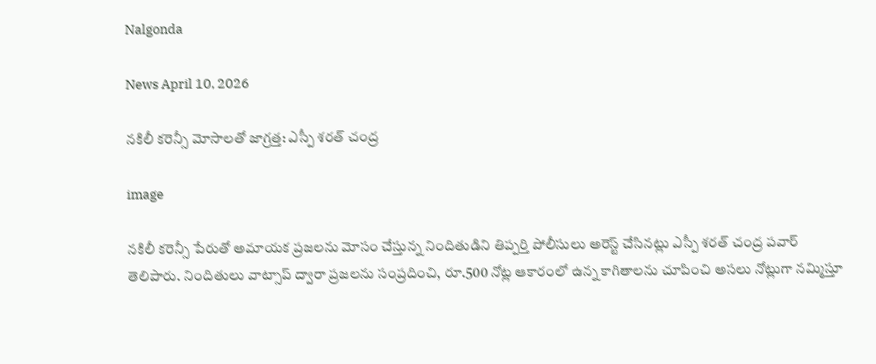Nalgonda

News April 10, 2026

నకిలీ కరెన్సీ మోసాలతో జాగ్రత్త: ఎస్పీ శరత్ చంద్ర

image

నకిలీ కరెన్సీ పేరుతో అమాయక ప్రజలను మోసం చేస్తున్న నిందితుడిని తిప్పర్తి పోలీసులు అరెస్ట్ చేసినట్లు ఎస్పీ శరత్ చంద్ర పవార్ తెలిపారు. నిందితులు వాట్సాప్ ద్వారా ప్రజలను సంప్రదించి, రూ.500 నోట్ల ఆకారంలో ఉన్న కాగితాలను చూపించి అసలు నోట్లుగా నమ్మిస్తూ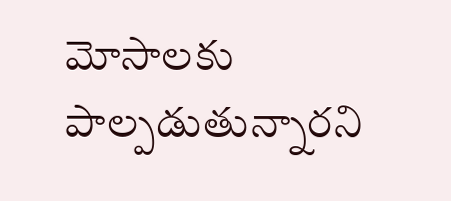మోసాలకు పాల్పడుతున్నారని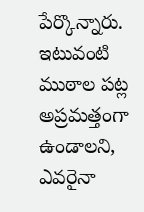పేర్కొన్నారు. ఇటువంటి ముఠాల పట్ల అప్రమత్తంగా ఉండాలని, ఎవరైనా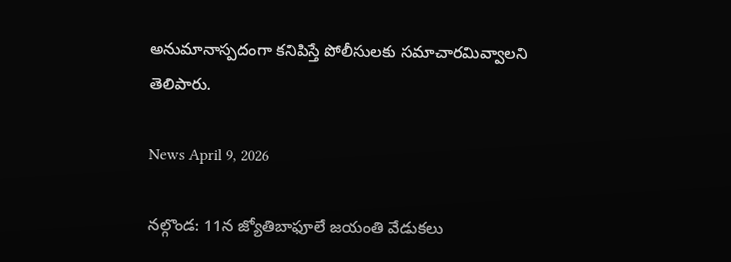అనుమానాస్పదంగా కనిపిస్తే పోలీసులకు సమాచారమివ్వాలని తెలిపారు.

News April 9, 2026

నల్గొండ: 11న జ్యోతిబాఫూలే జయంతి వేడుకలు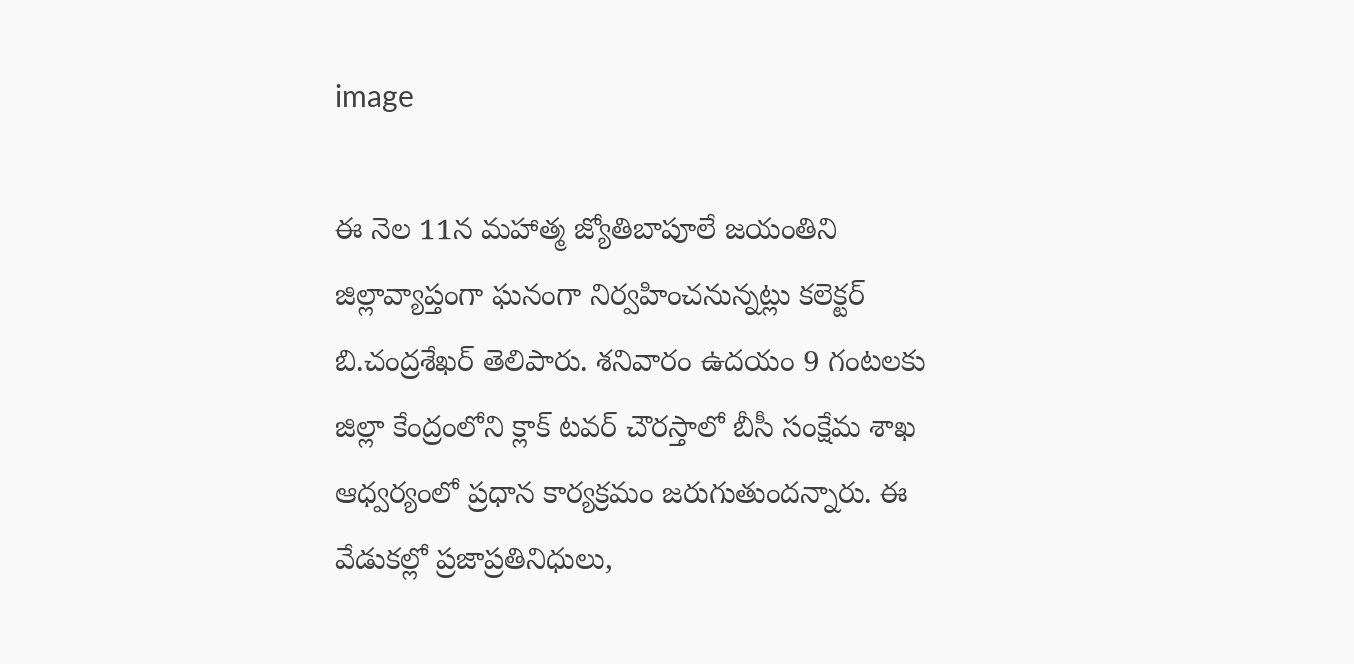image

ఈ నెల 11న మహాత్మ జ్యోతిబాపూలే జయంతిని జిల్లావ్యాప్తంగా ఘనంగా నిర్వహించనున్నట్లు కలెక్టర్ బి.చంద్రశేఖర్ తెలిపారు. శనివారం ఉదయం 9 గంటలకు జిల్లా కేంద్రంలోని క్లాక్ టవర్ చౌరస్తాలో బీసీ సంక్షేమ శాఖ ఆధ్వర్యంలో ప్రధాన కార్యక్రమం జరుగుతుందన్నారు. ఈ వేడుకల్లో ప్రజాప్రతినిధులు,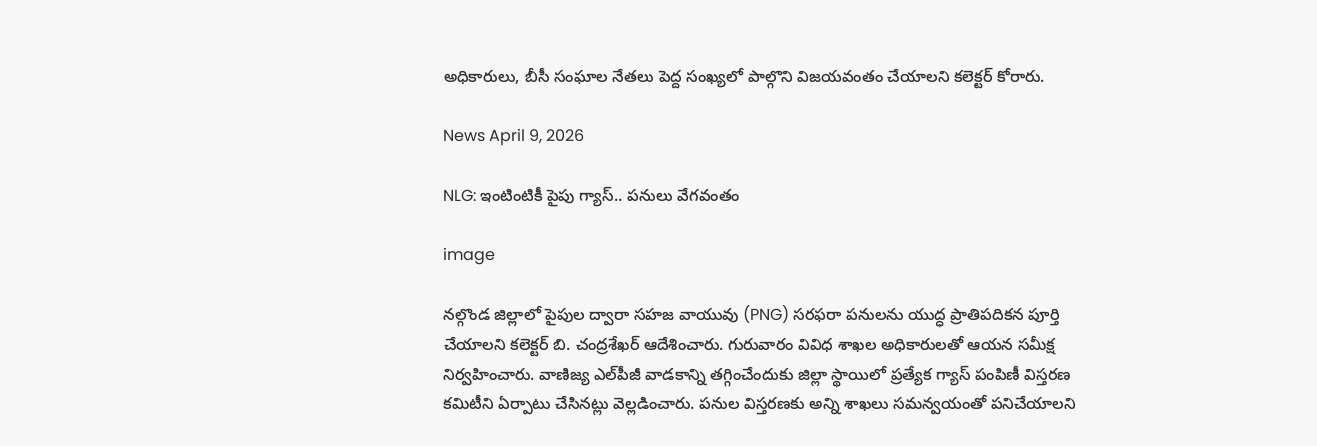అధికారులు, బీసీ సంఘాల నేతలు పెద్ద సంఖ్యలో పాల్గొని విజయవంతం చేయాలని కలెక్టర్ కోరారు.

News April 9, 2026

NLG: ఇంటింటికీ పైపు గ్యాస్.. పనులు వేగవంతం

image

నల్గొండ జిల్లాలో పైపుల ద్వారా సహజ వాయువు (PNG) సరఫరా పనులను యుద్ధ ప్రాతిపదికన పూర్తి చేయాలని కలెక్టర్ బి. చంద్రశేఖర్ ఆదేశించారు. గురువారం వివిధ శాఖల అధికారులతో ఆయన సమీక్ష నిర్వహించారు. వాణిజ్య ఎల్‌పీజీ వాడకాన్ని తగ్గించేందుకు జిల్లా స్థాయిలో ప్రత్యేక గ్యాస్ పంపిణీ విస్తరణ కమిటీని ఏర్పాటు చేసినట్లు వెల్లడించారు. పనుల విస్తరణకు అన్ని శాఖలు సమన్వయంతో పనిచేయాలని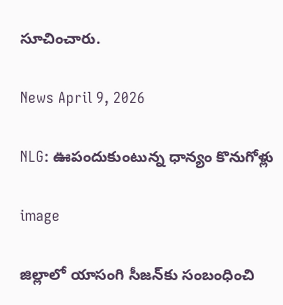సూచించారు.

News April 9, 2026

NLG: ఊపందుకుంటున్న ధాన్యం కొనుగోళ్లు

image

జిల్లాలో యాసంగి సీజన్‌కు సంబంధించి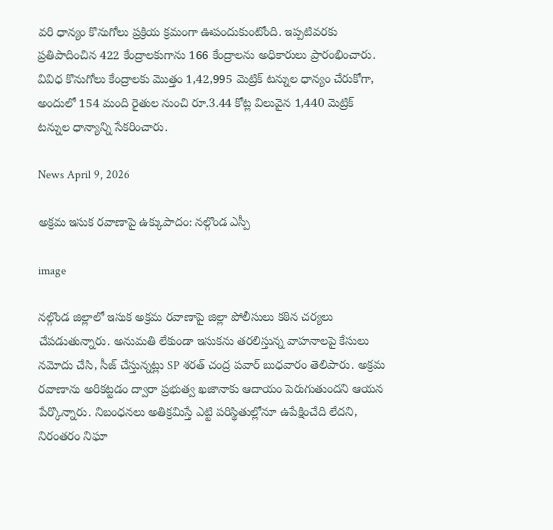వరి ధాన్యం కొనుగోలు ప్రక్రియ క్రమంగా ఊపందుకుంటోంది. ఇప్పటివరకు ప్రతిపాదించిన 422 కేంద్రాలకుగాను 166 కేంద్రాలను అధికారులు ప్రారంభించారు. వివిధ కొనుగోలు కేంద్రాలకు మొత్తం 1,42,995 మెట్రిక్ టన్నుల ధాన్యం చేరుకోగా, అందులో 154 మంది రైతుల నుంచి రూ.3.44 కోట్ల విలువైన 1,440 మెట్రిక్ టన్నుల ధాన్యాన్ని సేకరించారు.

News April 9, 2026

అక్రమ ఇసుక రవాణాపై ఉక్కుపాదం: నల్గొండ ఎస్పీ

image

నల్గొండ జిల్లాలో ఇసుక అక్రమ రవాణాపై జిల్లా పోలీసులు కఠిన చర్యలు చేపడుతున్నారు. అనుమతి లేకుండా ఇసుకను తరలిస్తున్న వాహనాలపై కేసులు నమోదు చేసి, సీజ్ చేస్తున్నట్లు SP శరత్ చంద్ర పవార్ బుధవారం తెలిపారు. అక్రమ రవాణాను అరికట్టడం ద్వారా ప్రభుత్వ ఖజానాకు ఆదాయం పెరుగుతుందని ఆయన పేర్కొన్నారు. నిబంధనలు అతిక్రమిస్తే ఎట్టి పరిస్థితుల్లోనూ ఉపేక్షించేది లేదని, నిరంతరం నిఘా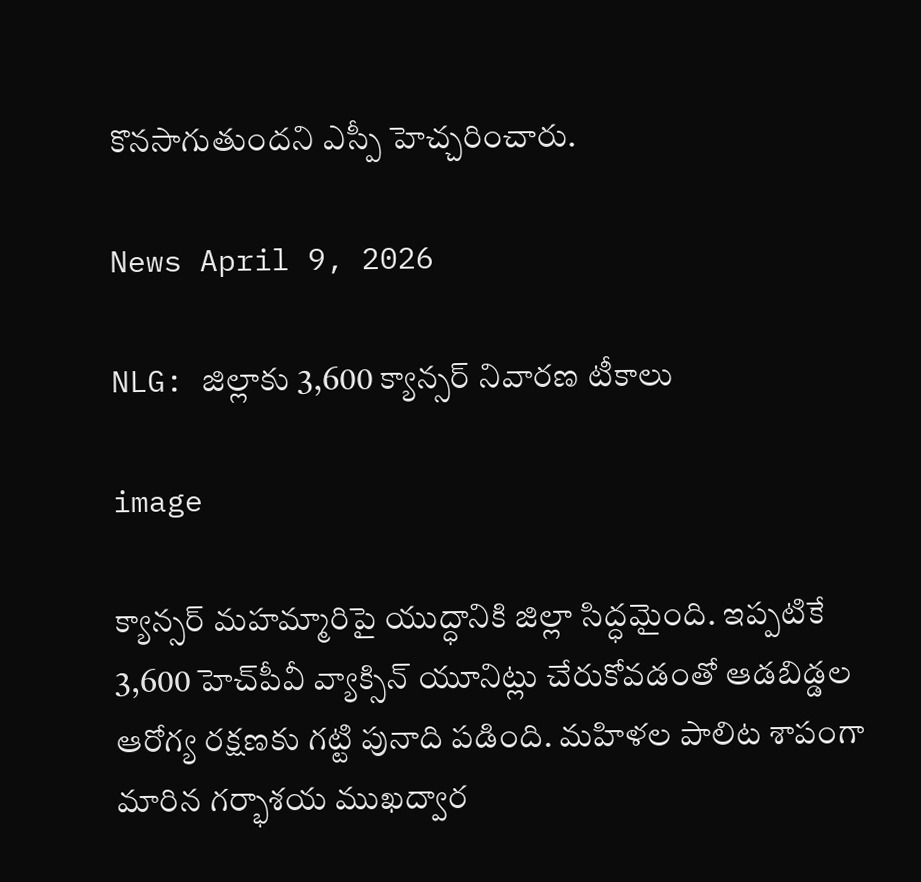కొనసాగుతుందని ఎస్పీ హెచ్చరించారు.

News April 9, 2026

NLG: జిల్లాకు 3,600 క్యాన్సర్ నివారణ టీకాలు

image

క్యాన్సర్ మహమ్మారిపై యుద్ధానికి జిల్లా సిద్ధమైంది. ఇప్పటికే 3,600 హెచ్‌పీవీ వ్యాక్సిన్ యూనిట్లు చేరుకోవడంతో ఆడబిడ్డల ఆరోగ్య రక్షణకు గట్టి పునాది పడింది. మహిళల పాలిట శాపంగా మారిన గర్భాశయ ముఖద్వార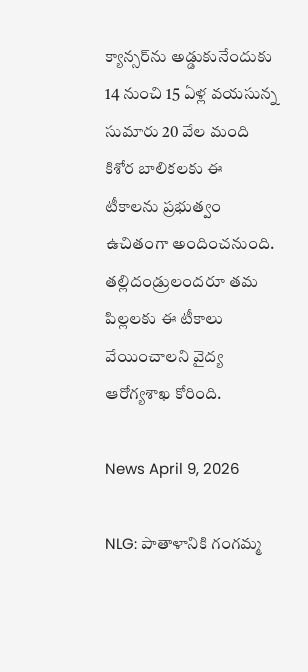క్యాన్సర్‌ను అడ్డుకునేందుకు 14 నుంచి 15 ఏళ్ల వయసున్న సుమారు 20 వేల మంది కిశోర బాలికలకు ఈ టీకాలను ప్రభుత్వం ఉచితంగా అందించనుంది. తల్లిదండ్రులందరూ తమ పిల్లలకు ఈ టీకాలు వేయించాలని వైద్య ఆరోగ్యశాఖ కోరింది.

News April 9, 2026

NLG: పాతాళానికి గంగమ్మ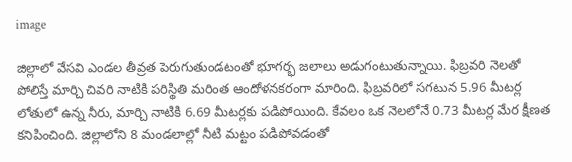image

జిల్లాలో వేసవి ఎండల తీవ్రత పెరుగుతుండటంతో భూగర్భ జలాలు అడుగంటుతున్నాయి. ఫిబ్రవరి నెలతో పోలిస్తే మార్చి చివరి నాటికి పరిస్థితి మరింత ఆందోళనకరంగా మారింది. ఫిబ్రవరిలో సగటున 5.96 మీటర్ల లోతులో ఉన్న నీరు, మార్చి నాటికి 6.69 మీటర్లకు పడిపోయింది. కేవలం ఒక నెలలోనే 0.73 మీటర్ల మేర క్షీణత కనిపించింది. జిల్లాలోని 8 మండలాల్లో నీటి మట్టం పడిపోవడంతో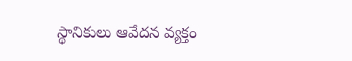స్థానికులు ఆవేదన వ్యక్తం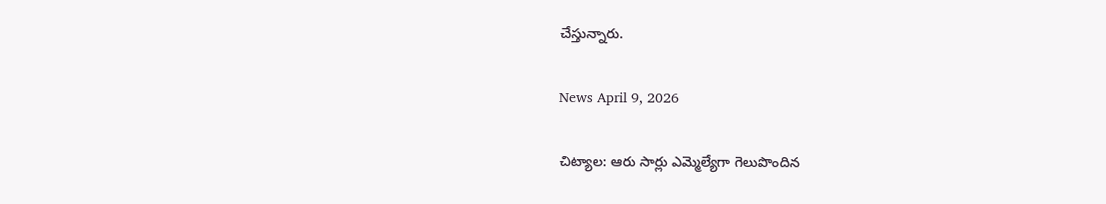చేస్తున్నారు.

News April 9, 2026

చిట్యాల: ఆరు సార్లు ఎమ్మెల్యేగా గెలుపొందిన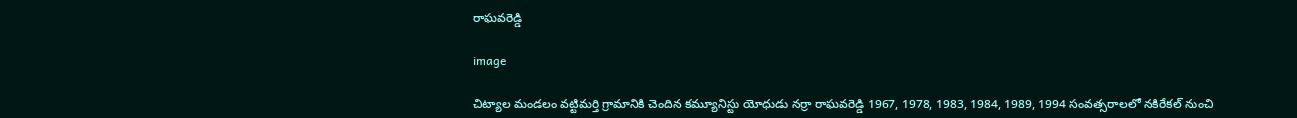రాఘవరెడ్డి

image

చిట్యాల మండలం వట్టిమర్తి గ్రామానికి చెందిన కమ్యూనిస్టు యోధుడు నర్రా రాఘవరెడ్డి 1967, 1978, 1983, 1984, 1989, 1994 సంవత్సరాలలో నకిరేకల్ నుంచి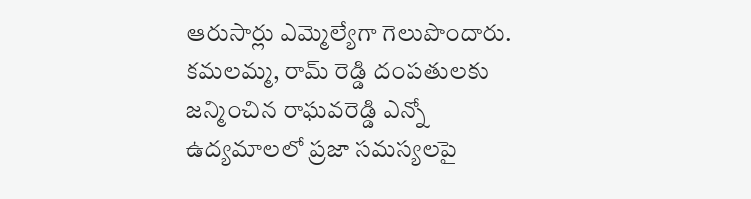ఆరుసార్లు ఎమ్మెల్యేగా గెలుపొందారు. కమలమ్మ, రామ్ రెడ్డి దంపతులకు జన్మించిన రాఘవరెడ్డి ఎన్నో ఉద్యమాలలో ప్రజా సమస్యలపై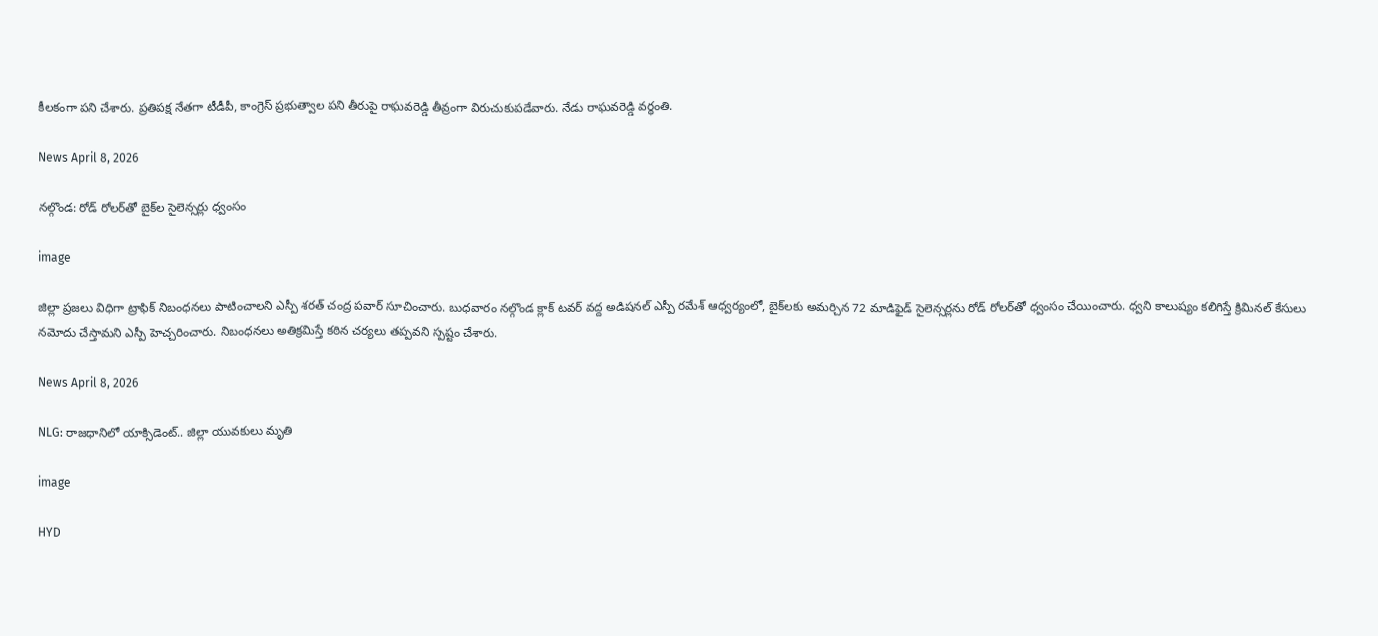కీలకంగా పని చేశారు. ప్రతిపక్ష నేతగా టీడీపీ, కాంగ్రెస్ ప్రభుత్వాల పని తీరుపై రాఘవరెడ్డి తీవ్రంగా విరుచుకుపడేవారు. నేడు రాఘవరెడ్డి వర్ధంతి.

News April 8, 2026

నల్గొండ: రోడ్ రోలర్‌తో బైక్‌ల సైలెన్సర్లు ధ్వంసం

image

జిల్లా ప్రజలు విధిగా ట్రాఫిక్ నిబంధనలు పాటించాలని ఎస్పీ శరత్ చంద్ర పవార్ సూచించారు. బుధవారం నల్గొండ క్లాక్ టవర్ వద్ద అడిషనల్ ఎస్పీ రమేశ్ ఆధ్వర్యంలో, బైక్‌లకు అమర్చిన 72 మాడిఫైడ్ సైలెన్సర్లను రోడ్ రోలర్‌తో ధ్వంసం చేయించారు. ధ్వని కాలుష్యం కలిగిస్తే క్రిమినల్ కేసులు నమోదు చేస్తామని ఎస్పీ హెచ్చరించారు. నిబంధనలు అతిక్రమిస్తే కఠిన చర్యలు తప్పవని స్పష్టం చేశారు.

News April 8, 2026

NLG: రాజధానిలో యాక్సిడెంట్.. జిల్లా యువకులు మృతి

image

HYD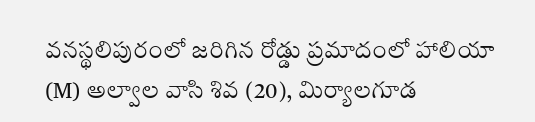వనస్థలిపురంలో జరిగిన రోడ్డు ప్రమాదంలో హాలియా (M) అల్వాల వాసి శివ (20), మిర్యాలగూడ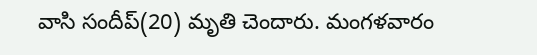వాసి సందీప్(20) మృతి చెందారు. మంగళవారం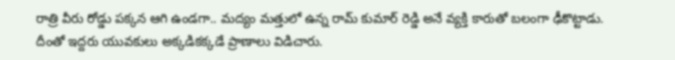రాత్రి వీరు రోడ్డు పక్కన ఆగి ఉండగా.. మద్యం మత్తులో ఉన్న రామ్ కుమార్ రెడ్డి అనే వ్యక్తి కారుతో బలంగా ఢీకొట్టాడు. దీంతో ఇద్దరు యువకులు అక్కడికక్కడే ప్రాణాలు విడిచారు.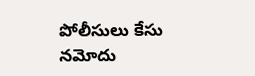పోలీసులు కేసు నమోదు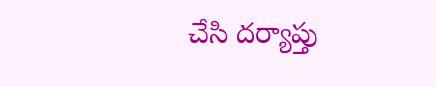చేసి దర్యాప్తు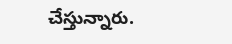చేస్తున్నారు.